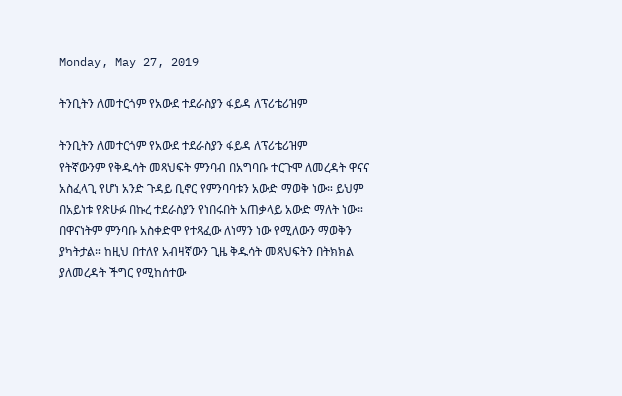Monday, May 27, 2019

ትንቢትን ለመተርጎም የአውደ ተደራስያን ፋይዳ ለፕሪቴሪዝም

ትንቢትን ለመተርጎም የአውደ ተደራስያን ፋይዳ ለፕሪቴሪዝም
የትኛውንም የቅዱሳት መጻህፍት ምንባብ በአግባቡ ተርጉሞ ለመረዳት ዋናና አስፈላጊ የሆነ አንድ ጉዳይ ቢኖር የምንባባቱን አውድ ማወቅ ነው። ይህም በአይነቱ የጽሁፉ በኩረ ተደራስያን የነበሩበት አጠቃላይ አውድ ማለት ነው። በዋናነትም ምንባቡ አስቀድሞ የተጻፈው ለነማን ነው የሚለውን ማወቅን ያካትታል። ከዚህ በተለየ አብዛኛውን ጊዜ ቅዱሳት መጻህፍትን በትክክል ያለመረዳት ችግር የሚከሰተው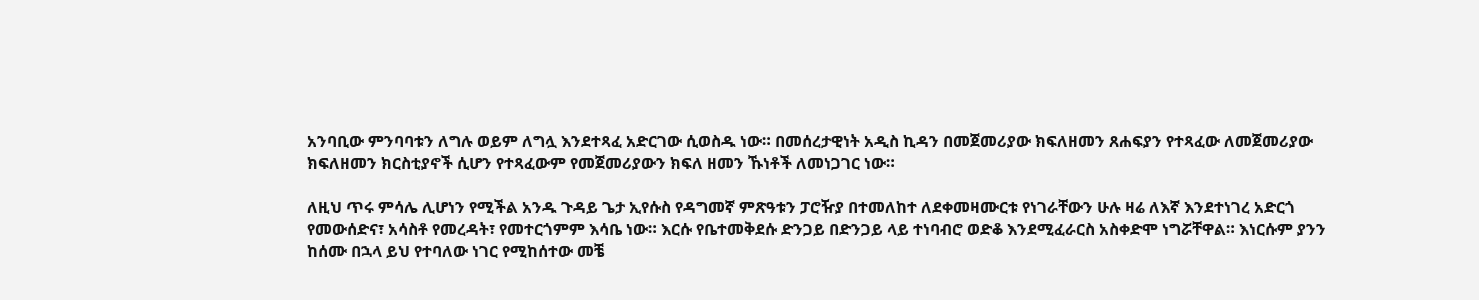አንባቢው ምንባባቱን ለግሉ ወይም ለግሏ እንደተጻፈ አድርገው ሲወስዱ ነው። በመሰረታዊነት አዲስ ኪዳን በመጀመሪያው ክፍለዘመን ጸሐፍያን የተጻፈው ለመጀመሪያው ክፍለዘመን ክርስቲያኖች ሲሆን የተጻፈውም የመጀመሪያውን ክፍለ ዘመን ኹነቶች ለመነጋገር ነው።

ለዚህ ጥሩ ምሳሌ ሊሆነን የሚችል አንዱ ጉዳይ ጌታ ኢየሱስ የዳግመኛ ምጽዓቱን ፓሮዥያ በተመለከተ ለደቀመዛሙርቱ የነገራቸውን ሁሉ ዛሬ ለእኛ እንደተነገረ አድርጎ የመውሰድና፣ አሳስቶ የመረዳት፣ የመተርጎምም እሳቤ ነው። እርሱ የቤተመቅደሱ ድንጋይ በድንጋይ ላይ ተነባብሮ ወድቆ እንደሚፈራርስ አስቀድሞ ነግሯቸዋል። እነርሱም ያንን ከሰሙ በኋላ ይህ የተባለው ነገር የሚከሰተው መቼ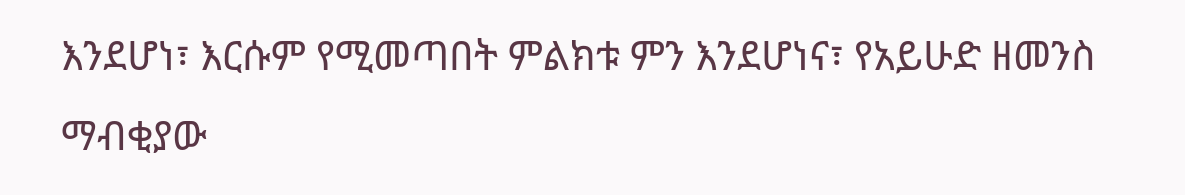እንደሆነ፣ እርሱም የሚመጣበት ምልክቱ ምን እንደሆነና፣ የአይሁድ ዘመንስ ማብቂያው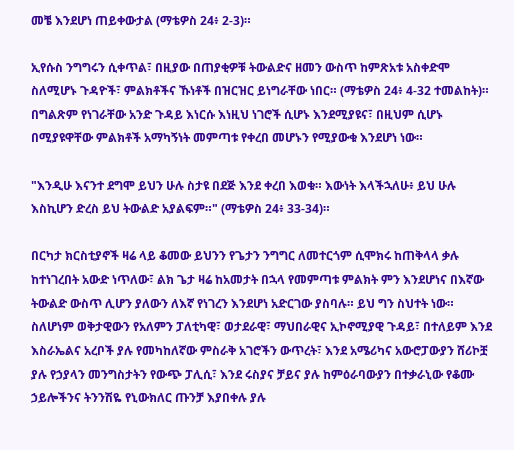መቼ እንደሆነ ጠይቀውታል (ማቴዎስ 24፥ 2-3)።

ኢየሱስ ንግግሩን ሲቀጥል፣ በዚያው በጠያቂዎቹ ትውልድና ዘመን ውስጥ ከምጽአቱ አስቀድሞ ስለሚሆኑ ጉዳዮች፣ ምልክቶችና ኹነቶች በዝርዝር ይነግራቸው ነበር። (ማቴዎስ 24፥ 4-32 ተመልከት)። በግልጽም የነገራቸው አንድ ጉዳይ እነርሱ እነዚህ ነገሮች ሲሆኑ እንደሚያዩና፣ በዚህም ሲሆኑ በሚያዩዋቸው ምልክቶች አማካኝነት መምጣቱ የቀረበ መሆኑን የሚያውቁ እንደሆነ ነው።

"እንዲሁ እናንተ ደግሞ ይህን ሁሉ ስታዩ በደጅ እንደ ቀረበ እወቁ። እውነት እላችኋለሁ፥ ይህ ሁሉ እስኪሆን ድረስ ይህ ትውልድ አያልፍም።" (ማቴዎስ 24፥ 33-34)።

በርካታ ክርስቲያኖች ዛሬ ላይ ቆመው ይህንን የጌታን ንግግር ለመተርጎም ሲሞክሩ ከጠቅላላ ቃሉ ከተነገረበት አውድ ነጥለው፣ ልክ ጌታ ዛሬ ከአመታት በኋላ የመምጣቱ ምልክት ምን እንደሆነና በእኛው ትውልድ ውስጥ ሊሆን ያለውን ለእኛ የነገረን እንደሆነ አድርገው ያስባሉ። ይህ ግን ስህተት ነው። ስለሆነም ወቅታዊውን የአለምን ፓለቲካዊ፣ ወታደራዊ፣ ማህበራዊና ኢኮኖሚያዊ ጉዳይ፣ በተለይም እንደ እስራኤልና አረቦች ያሉ የመካከለኛው ምስራቅ አገሮችን ውጥረት፣ እንደ አሜሪካና አውሮፓውያን ሸሪኮቿ ያሉ የኃያላን መንግስታትን የውጭ ፓሊሲ፣ እንደ ሩስያና ቻይና ያሉ ከምዕራባውያን በተቃራኒው የቆሙ ኃይሎችንና ትንንሽዬ የኒውክለር ጡንቻ እያበቀሉ ያሉ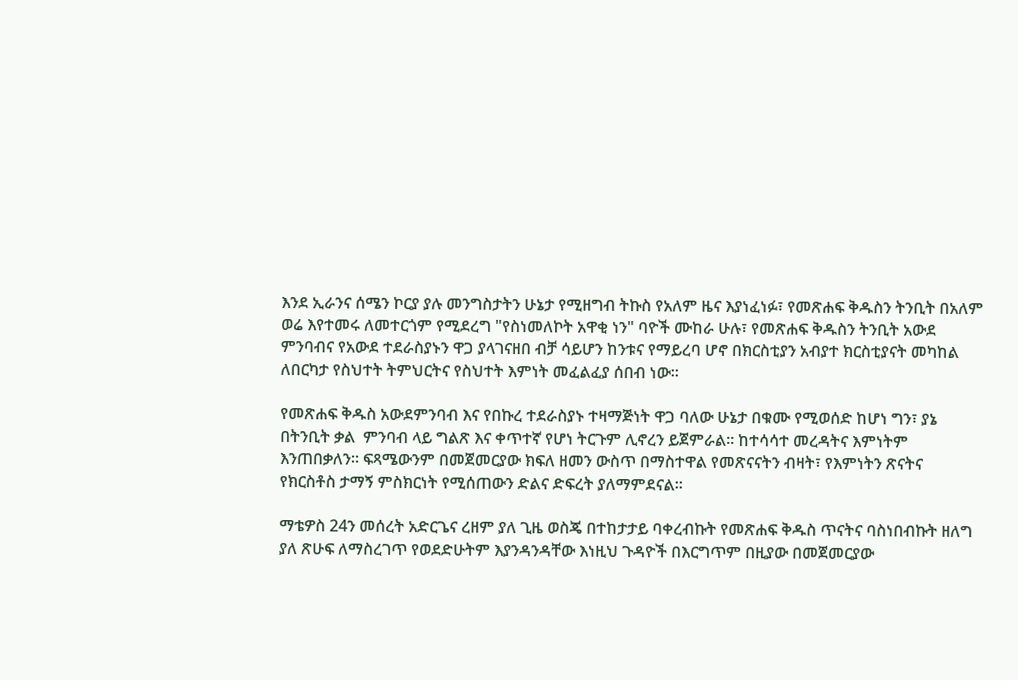እንደ ኢራንና ሰሜን ኮርያ ያሉ መንግስታትን ሁኔታ የሚዘግብ ትኩስ የአለም ዜና እያነፈነፉ፣ የመጽሐፍ ቅዱስን ትንቢት በአለም ወሬ እየተመሩ ለመተርጎም የሚደረግ "የስነመለኮት አዋቂ ነን" ባዮች ሙከራ ሁሉ፣ የመጽሐፍ ቅዱስን ትንቢት አውደ ምንባብና የአውደ ተደራስያኑን ዋጋ ያላገናዘበ ብቻ ሳይሆን ከንቱና የማይረባ ሆኖ በክርስቲያን አብያተ ክርስቲያናት መካከል ለበርካታ የስህተት ትምህርትና የስህተት እምነት መፈልፈያ ሰበብ ነው።

የመጽሐፍ ቅዱስ አውደምንባብ እና የበኩረ ተደራስያኑ ተዛማጅነት ዋጋ ባለው ሁኔታ በቁሙ የሚወሰድ ከሆነ ግን፣ ያኔ በትንቢት ቃል  ምንባብ ላይ ግልጽ እና ቀጥተኛ የሆነ ትርጉም ሊኖረን ይጀምራል። ከተሳሳተ መረዳትና እምነትም እንጠበቃለን። ፍጻሜውንም በመጀመርያው ክፍለ ዘመን ውስጥ በማስተዋል የመጽናናትን ብዛት፣ የእምነትን ጽናትና የክርስቶስ ታማኝ ምስክርነት የሚሰጠውን ድልና ድፍረት ያለማምደናል።

ማቴዎስ 24ን መሰረት አድርጌና ረዘም ያለ ጊዜ ወስጄ በተከታታይ ባቀረብኩት የመጽሐፍ ቅዱስ ጥናትና ባስነበብኩት ዘለግ ያለ ጽሁፍ ለማስረገጥ የወደድሁትም እያንዳንዳቸው እነዚህ ጉዳዮች በእርግጥም በዚያው በመጀመርያው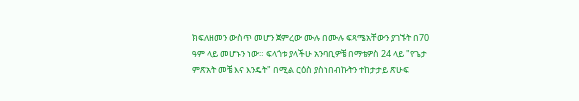ክፍለዘመን ውስጥ መሆን ጀምረው ሙሉ በሙሉ ፍጻሜአቸውን ያገኙት በ70 ዓም ላይ መሆኑን ነው። ፍላጎቱ ያላችሁ አንባቢዎቼ በማቴዎስ 24 ላይ "የጌታ ምጽአት መቼ እና እንዴት" በሚል ርዕስ ያስነበብኩትን ተከታታይ ጽሁፍ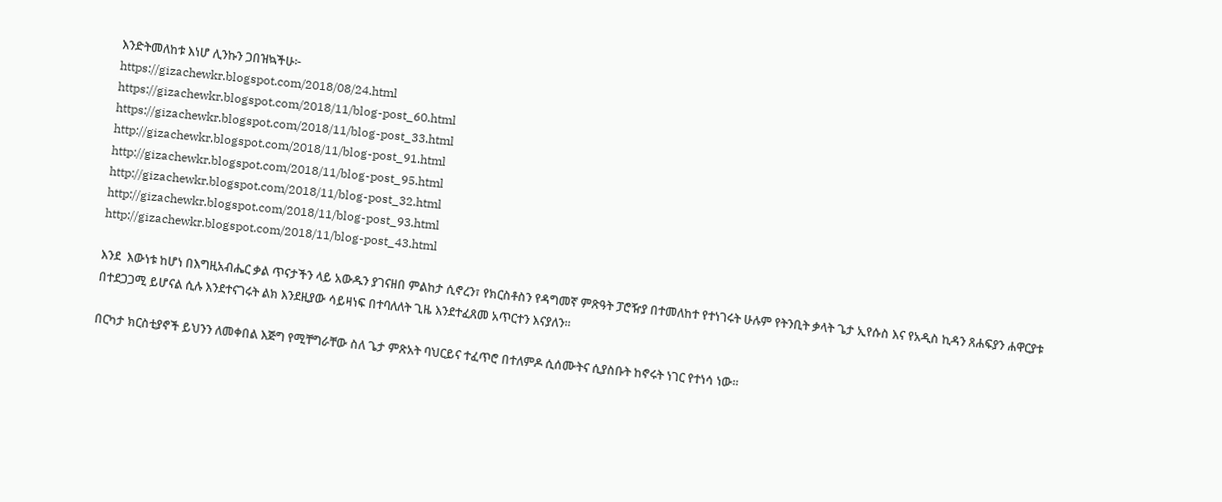እንድትመለከቱ እነሆ ሊንኩን ጋበዝኳችሁ፦
https://gizachewkr.blogspot.com/2018/08/24.html
https://gizachewkr.blogspot.com/2018/11/blog-post_60.html
https://gizachewkr.blogspot.com/2018/11/blog-post_33.html
http://gizachewkr.blogspot.com/2018/11/blog-post_91.html
http://gizachewkr.blogspot.com/2018/11/blog-post_95.html
http://gizachewkr.blogspot.com/2018/11/blog-post_32.html
http://gizachewkr.blogspot.com/2018/11/blog-post_93.html
http://gizachewkr.blogspot.com/2018/11/blog-post_43.html

እንደ  እውነቱ ከሆነ በእግዚአብሔር ቃል ጥናታችን ላይ አውዱን ያገናዘበ ምልከታ ሲኖረን፣ የክርስቶስን የዳግመኛ ምጽዓት ፓሮዥያ በተመለከተ የተነገሩት ሁሉም የትንቢት ቃላት ጌታ ኢየሱስ እና የአዲስ ኪዳን ጸሐፍያን ሐዋርያቱ በተደጋጋሚ ይሆናል ሲሉ እንደተናገሩት ልክ እንደዚያው ሳይዛነፍ በተባለለት ጊዜ እንደተፈጸመ አጥርተን እናያለን።

በርካታ ክርስቲያኖች ይህንን ለመቀበል እጅግ የሚቸግራቸው ስለ ጌታ ምጽአት ባህርይና ተፈጥሮ በተለምዶ ሲሰሙትና ሲያስቡት ከኖሩት ነገር የተነሳ ነው።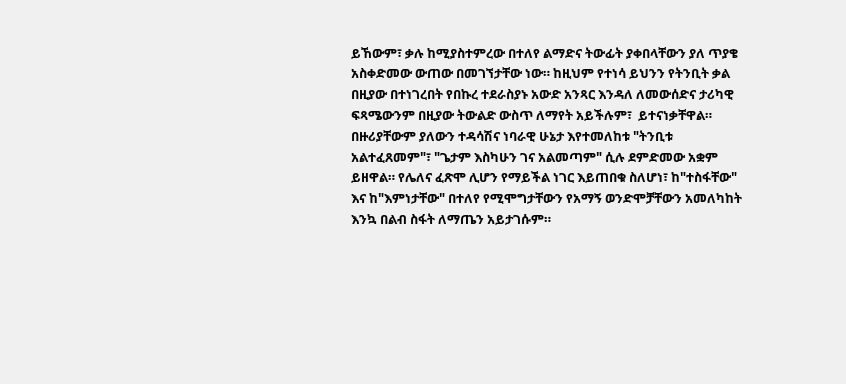ይኸውም፣ ቃሉ ከሚያስተምረው በተለየ ልማድና ትውፊት ያቀበላቸውን ያለ ጥያቄ አስቀድመው ውጠው በመገኘታቸው ነው። ከዚህም የተነሳ ይህንን የትንቢት ቃል በዚያው በተነገረበት የበኩረ ተደራስያኑ አውድ አንጻር እንዳለ ለመውሰድና ታሪካዊ ፍጻሜውንም በዚያው ትውልድ ውስጥ ለማየት አይችሉም፣  ይተናነቃቸዋል። በዙሪያቸውም ያለውን ተዳሳሽና ነባራዊ ሁኔታ እየተመለከቱ "ትንቢቱ አልተፈጸመም"፣ "ጌታም እስካሁን ገና አልመጣም" ሲሉ ደምድመው አቋም ይዘዋል። የሌለና ፈጽሞ ሊሆን የማይችል ነገር እይጠበቁ ስለሆነ፣ ከ"ተስፋቸው" እና ከ"እምነታቸው" በተለየ የሚሞግታቸውን የአማኝ ወንድሞቻቸውን አመለካከት እንኳ በልብ ስፋት ለማጤን አይታገሱም።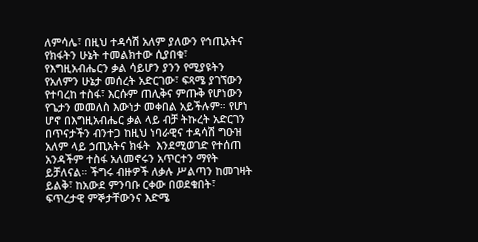ለምሳሌ፣ በዚህ ተዳሳሽ አለም ያለውን የኅጢአትና  የክፋትን ሁኔት ተመልክተው ሲያበቁ፣ የእግዚአብሔርን ቃል ሳይሆን ያንን የሚያዩትን የአለምን ሁኔታ መሰረት አድርገው፣ ፍጻሜ ያገኘውን የተባረከ ተስፋ፣ እርሱም ጠሊቅና ምጡቅ የሆነውን የጌታን መመለስ እውነታ መቀበል አይችሉም። የሆነ ሆኖ በእግዚአብሔር ቃል ላይ ብቻ ትኩረት አድርገን በጥናታችን ብንተጋ ከዚህ ነባራዊና ተዳሳሽ ግዑዝ አለም ላይ ኃጢአትና ክፋት  እንደሚወገድ የተሰጠ አንዳችም ተስፋ አለመኖሩን አጥርተን ማየት ይቻለናል። ችግሩ ብዙዎች ለቃሉ ሥልጣን ከመገዛት ይልቅ፣ ከአውደ ምንባቡ ርቀው በወደቁበት፣ ፍጥረታዊ ምኞታቸውንና እድሜ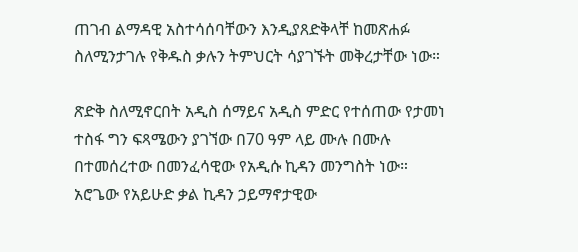ጠገብ ልማዳዊ አስተሳሰባቸውን እንዲያጸድቅላቸ ከመጽሐፉ ስለሚንታገሉ የቅዱስ ቃሉን ትምህርት ሳያገኙት መቅረታቸው ነው።

ጽድቅ ስለሚኖርበት አዲስ ሰማይና አዲስ ምድር የተሰጠው የታመነ ተስፋ ግን ፍጻሜውን ያገኘው በ70 ዓም ላይ ሙሉ በሙሉ በተመሰረተው በመንፈሳዊው የአዲሱ ኪዳን መንግስት ነው። አሮጌው የአይሁድ ቃል ኪዳን ኃይማኖታዊው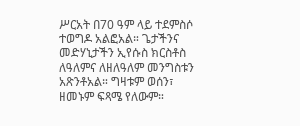ሥርአት በ70 ዓም ላይ ተደምስሶ ተወግዶ አልፎአል። ጌታችንና መድሃኒታችን ኢየሱስ ክርስቶስ ለዓለምና ለዘለዓለም መንግስቱን አጽንቶአል። ግዛቱም ወሰን፣ ዘመኑም ፍጻሜ የለውም።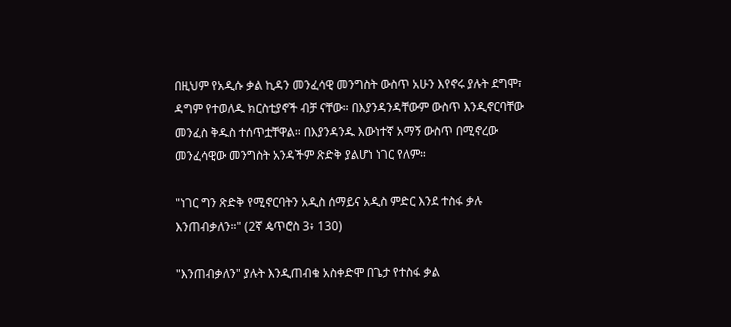በዚህም የአዲሱ ቃል ኪዳን መንፈሳዊ መንግስት ውስጥ አሁን እየኖሩ ያሉት ደግሞ፣ ዳግም የተወለዱ ክርስቲያኖች ብቻ ናቸው። በእያንዳንዳቸውም ውስጥ እንዲኖርባቸው መንፈስ ቅዱስ ተሰጥቷቸዋል። በእያንዳንዱ እውነተኛ አማኝ ውስጥ በሚኖረው መንፈሳዊው መንግስት አንዳችም ጽድቅ ያልሆነ ነገር የለም።

"ነገር ግን ጽድቅ የሚኖርባትን አዲስ ሰማይና አዲስ ምድር እንደ ተስፋ ቃሉ እንጠብቃለን።" (2ኛ ዼጥሮስ 3፥ 130)

"እንጠብቃለን" ያሉት እንዲጠብቁ አስቀድሞ በጌታ የተስፋ ቃል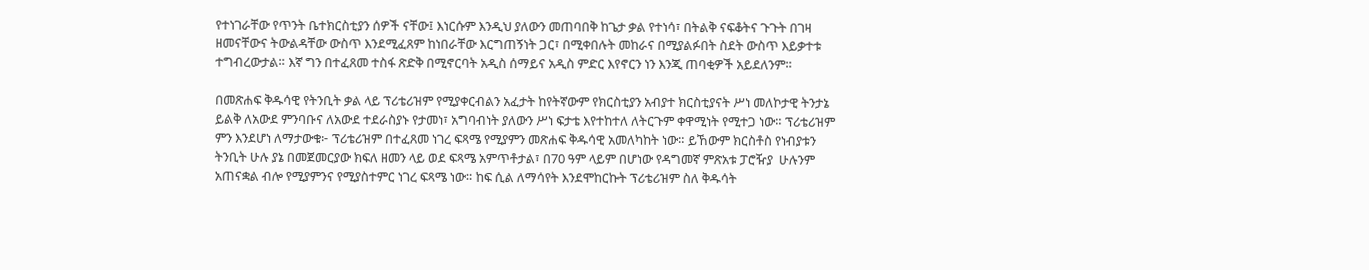የተነገራቸው የጥንት ቤተክርስቲያን ሰዎች ናቸው፤ እነርሱም እንዲህ ያለውን መጠባበቅ ከጌታ ቃል የተነሳ፣ በትልቅ ናፍቆትና ጉጉት በገዛ ዘመናቸውና ትውልዳቸው ውስጥ እንደሚፈጸም ከነበራቸው እርግጠኝነት ጋር፣ በሚቀበሉት መከራና በሚያልፉበት ስደት ውስጥ እይቃተቱ ተግብረውታል። እኛ ግን በተፈጸመ ተስፋ ጽድቅ በሚኖርባት አዲስ ሰማይና አዲስ ምድር እየኖርን ነን እንጂ ጠባቂዎች አይደለንም።

በመጽሐፍ ቅዱሳዊ የትንቢት ቃል ላይ ፕሪቴሪዝም የሚያቀርብልን አፈታት ከየትኛውም የክርስቲያን አብያተ ክርስቲያናት ሥነ መለኮታዊ ትንታኔ ይልቅ ለአውደ ምንባቡና ለአውደ ተደራስያኑ የታመነ፣ አግባብነት ያለውን ሥነ ፍታቴ እየተከተለ ለትርጉም ቀዋሚነት የሚተጋ ነው። ፕሪቴሪዝም ምን እንደሆነ ለማታውቁ፦ ፕሪቴሪዝም በተፈጸመ ነገረ ፍጻሜ የሚያምን መጽሐፍ ቅዱሳዊ አመለካከት ነው። ይኸውም ክርስቶስ የነብያቱን ትንቢት ሁሉ ያኔ በመጀመርያው ክፍለ ዘመን ላይ ወደ ፍጻሜ አምጥቶታል፣ በ70 ዓም ላይም በሆነው የዳግመኛ ምጽአቱ ፓሮዥያ  ሁሉንም አጠናቋል ብሎ የሚያምንና የሚያስተምር ነገረ ፍጻሜ ነው። ከፍ ሲል ለማሳየት እንደሞከርኩት ፕሪቴሪዝም ስለ ቅዱሳት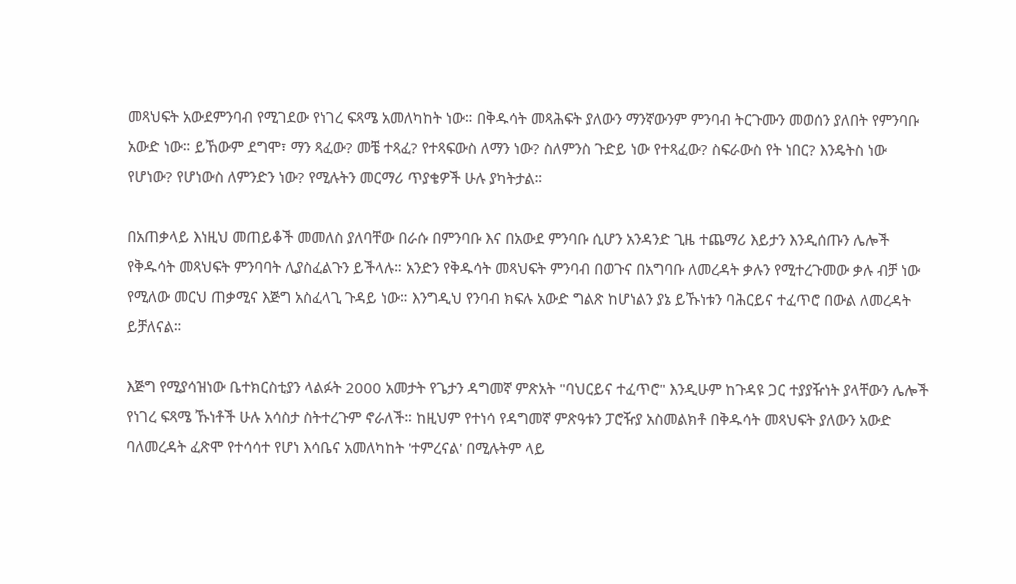መጻህፍት አውደምንባብ የሚገደው የነገረ ፍጻሜ አመለካከት ነው። በቅዱሳት መጻሕፍት ያለውን ማንኛውንም ምንባብ ትርጉሙን መወሰን ያለበት የምንባቡ አውድ ነው። ይኸውም ደግሞ፣ ማን ጻፈው? መቼ ተጻፈ? የተጻፍውስ ለማን ነው? ስለምንስ ጉድይ ነው የተጻፈው? ስፍራውስ የት ነበር? እንዴትስ ነው የሆነው? የሆነውስ ለምንድን ነው? የሚሉትን መርማሪ ጥያቄዎች ሁሉ ያካትታል።

በአጠቃላይ እነዚህ መጠይቆች መመለስ ያለባቸው በራሱ በምንባቡ እና በአውደ ምንባቡ ሲሆን አንዳንድ ጊዜ ተጨማሪ እይታን እንዲሰጡን ሌሎች የቅዱሳት መጻህፍት ምንባባት ሊያስፈልጉን ይችላሉ። አንድን የቅዱሳት መጻህፍት ምንባብ በወጉና በአግባቡ ለመረዳት ቃሉን የሚተረጉመው ቃሉ ብቻ ነው የሚለው መርህ ጠቃሚና እጅግ አስፈላጊ ጉዳይ ነው። እንግዲህ የንባብ ክፍሉ አውድ ግልጽ ከሆነልን ያኔ ይኹነቱን ባሕርይና ተፈጥሮ በውል ለመረዳት ይቻለናል።

እጅግ የሚያሳዝነው ቤተክርስቲያን ላልፉት 2000 አመታት የጌታን ዳግመኛ ምጽአት "ባህርይና ተፈጥሮ" እንዲሁም ከጉዳዩ ጋር ተያያዥነት ያላቸውን ሌሎች የነገረ ፍጻሜ ኹነቶች ሁሉ አሳስታ ስትተረጉም ኖራለች። ከዚህም የተነሳ የዳግመኛ ምጽዓቱን ፓሮዥያ አስመልክቶ በቅዱሳት መጻህፍት ያለውን አውድ ባለመረዳት ፈጽሞ የተሳሳተ የሆነ እሳቤና አመለካከት 'ተምረናል' በሚሉትም ላይ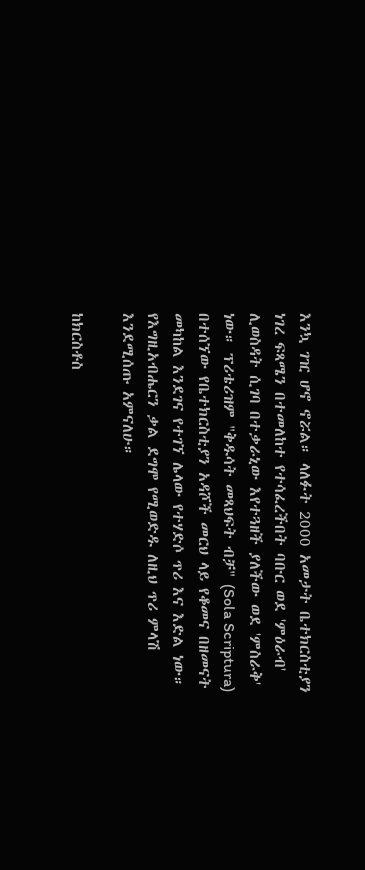እንኳ ገዢ ሆኖ ኖሯል። ላለፉት 2000 አመታት ቤተክርስቲያን ነገረ ፍጻሜን በተመለከተ የተሳፈረችበት ባቡር ወደ 'ምዕራብ' ሊወስዳት ሲገባ በተቃራኒው እየተጓዘች ያለችው ወደ 'ምስራቅ' ነው። ፕሪቴሪዝም "ቅዱሳት መጻህፍት ብቻ" (Sola Scriptura) በተሰኘው የቤተክርስቲያን አዳሾች መርህ ላይ የቆመና በዘመናት መካከል እንደገና የተገኘ ሌላው የተሃድሶ ጥሪ እና እድል ነው። የእግዚአብሔርን ቃል ደግሞ የሚወድዱ ለዚህ ጥሪ ምላሽ እንደሚሰጡ አምናለሁ።

ከክርስቶስ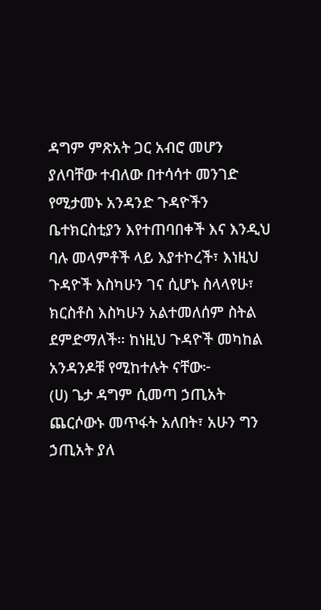ዳግም ምጽአት ጋር አብሮ መሆን ያለባቸው ተብለው በተሳሳተ መንገድ የሚታመኑ አንዳንድ ጉዳዮችን ቤተክርስቲያን እየተጠባበቀች እና እንዲህ ባሉ መላምቶች ላይ እያተኮረች፣ እነዚህ ጉዳዮች እስካሁን ገና ሲሆኑ ስላላየሁ፣ ክርስቶስ እስካሁን አልተመለሰም ስትል ደምድማለች። ከነዚህ ጉዳዮች መካከል አንዳንዶቹ የሚከተሉት ናቸው፦
(ሀ) ጌታ ዳግም ሲመጣ ኃጢአት ጨርሶውኑ መጥፋት አለበት፣ አሁን ግን ኃጢአት ያለ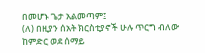በመሆኑ ጌታ አልመጣም፤
(ለ) በዚያን ሰአት ክርስቲያኖች ሁሉ ጥርግ ብለው ከምድር ወደ ሰማይ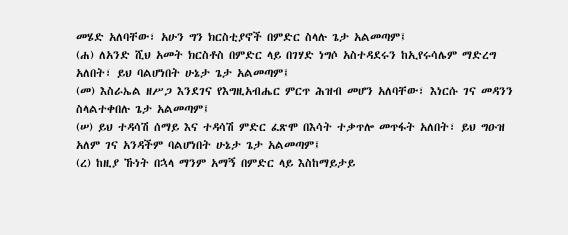መሄድ አለባቸው፣ አሁን ግን ክርስቲያኖች በምድር ስላሉ ጌታ አልመጣም፤
(ሐ) ለአንድ ሺህ አመት ክርስቶስ በምድር ላይ በገሃድ ነግሶ አስተዳደሩን ከኢየሩሳሌም ማድረግ አለበት፣ ይህ ባልሆነበት ሁኔታ ጌታ አልመጣም፤
(መ) እስራኤል ዘሥጋ እንደገና የእግዚአብሔር ምርጥ ሕዝብ መሆን አለባቸው፣ እነርሱ ገና መዳንን ስላልተቀበሉ ጌታ አልመጣም፤
(ሠ) ይህ ተዳሳሽ ሰማይ እና ተዳሳሽ ምድር ፈጽሞ በእሳት ተቃጥሎ መጥፋት አለበት፣ ይህ ግዑዝ አለም ገና አንዳችም ባልሆነበት ሁኔታ ጌታ አልመጣም፤
(ረ) ከዚያ ኹነት በኋላ ማንም አማኝ በምድር ላይ እስከማይታይ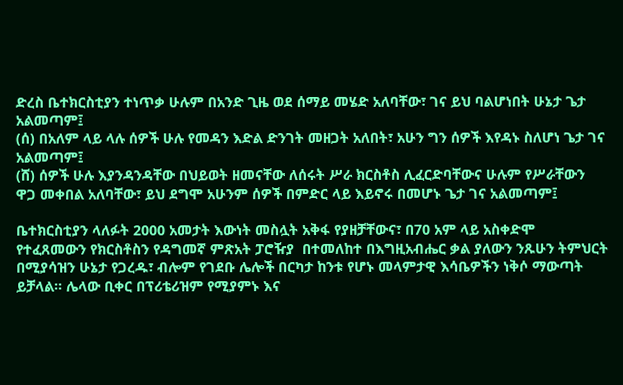ድረስ ቤተክርስቲያን ተነጥቃ ሁሉም በአንድ ጊዜ ወደ ሰማይ መሄድ አለባቸው፣ ገና ይህ ባልሆነበት ሁኔታ ጌታ አልመጣም፤
(ሰ) በአለም ላይ ላሉ ሰዎች ሁሉ የመዳን እድል ድንገት መዘጋት አለበት፣ አሁን ግን ሰዎች እየዳኑ ስለሆነ ጌታ ገና አልመጣም፤
(ሸ) ሰዎች ሁሉ እያንዳንዳቸው በህይወት ዘመናቸው ለሰሩት ሥራ ክርስቶስ ሊፈርድባቸውና ሁሉም የሥራቸውን ዋጋ መቀበል አለባቸው፣ ይህ ደግሞ አሁንም ሰዎች በምድር ላይ እይኖሩ በመሆኑ ጌታ ገና አልመጣም፤

ቤተክርስቲያን ላለፉት 2000 አመታት እውነት መስሏት አቅፋ የያዘቻቸውና፣ በ70 አም ላይ አስቀድሞ የተፈጸመውን የክርስቶስን የዳግመኛ ምጽአት ፓሮዥያ  በተመለከተ በእግዚአብሔር ቃል ያለውን ንጹሁን ትምህርት በሚያሳዝን ሁኔታ የጋረዱ፣ ብሎም የገደቡ ሌሎች በርካታ ከንቱ የሆኑ መላምታዊ እሳቤዎችን ነቅሶ ማውጣት ይቻላል። ሌላው ቢቀር በፕሪቴሪዝም የሚያምኑ እና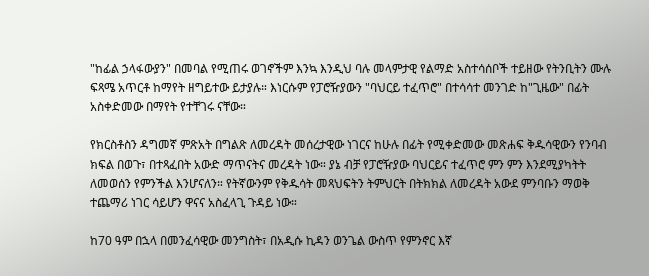"ከፊል ኃላፋውያን" በመባል የሚጠሩ ወገኖችም እንኳ እንዲህ ባሉ መላምታዊ የልማድ አስተሳሰቦች ተይዘው የትንቢትን ሙሉ ፍጻሜ አጥርቶ ከማየት ዘግይተው ይታያሉ። እነርሱም የፓሮዥያውን "ባህርይ ተፈጥሮ" በተሳሳተ መንገድ ከ"ጊዜው" በፊት አስቀድመው በማየት የተቸገሩ ናቸው።

የክርስቶስን ዳግመኛ ምጽአት በግልጽ ለመረዳት መሰረታዊው ነገርና ከሁሉ በፊት የሚቀድመው መጽሐፍ ቅዱሳዊውን የንባብ ክፍል በወጉ፣ በተጻፈበት አውድ ማጥናትና መረዳት ነው። ያኔ ብቻ የፓሮዥያው ባህርይና ተፈጥሮ ምን ምን እንደሚያካትት ለመወሰን የምንችል እንሆናለን። የትኛውንም የቅዱሳት መጻህፍትን ትምህርት በትክክል ለመረዳት አውደ ምንባቡን ማወቅ ተጨማሪ ነገር ሳይሆን ዋናና አስፈላጊ ጉዳይ ነው።

ከ70 ዓም በኋላ በመንፈሳዊው መንግስት፣ በአዲሱ ኪዳን ወንጌል ውስጥ የምንኖር እኛ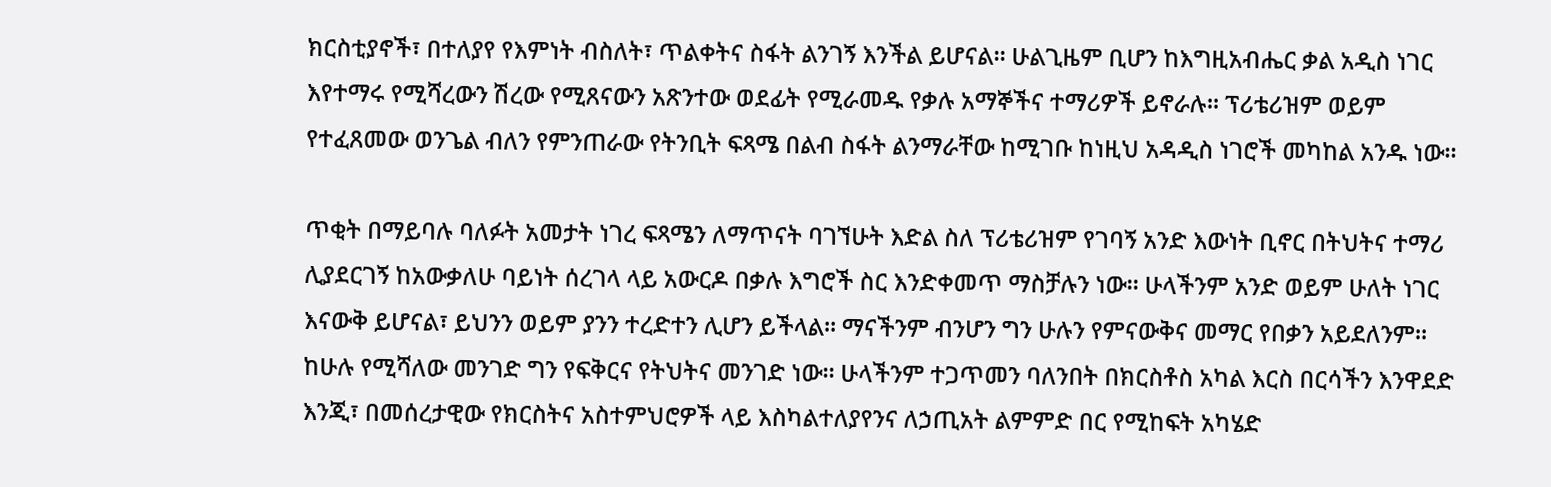ክርስቲያኖች፣ በተለያየ የእምነት ብስለት፣ ጥልቀትና ስፋት ልንገኝ እንችል ይሆናል። ሁልጊዜም ቢሆን ከእግዚአብሔር ቃል አዲስ ነገር እየተማሩ የሚሻረውን ሽረው የሚጸናውን አጽንተው ወደፊት የሚራመዱ የቃሉ አማኞችና ተማሪዎች ይኖራሉ። ፕሪቴሪዝም ወይም የተፈጸመው ወንጌል ብለን የምንጠራው የትንቢት ፍጻሜ በልብ ስፋት ልንማራቸው ከሚገቡ ከነዚህ አዳዲስ ነገሮች መካከል አንዱ ነው።

ጥቂት በማይባሉ ባለፉት አመታት ነገረ ፍጻሜን ለማጥናት ባገኘሁት እድል ስለ ፕሪቴሪዝም የገባኝ አንድ እውነት ቢኖር በትህትና ተማሪ ሊያደርገኝ ከአውቃለሁ ባይነት ሰረገላ ላይ አውርዶ በቃሉ እግሮች ስር እንድቀመጥ ማስቻሉን ነው። ሁላችንም አንድ ወይም ሁለት ነገር እናውቅ ይሆናል፣ ይህንን ወይም ያንን ተረድተን ሊሆን ይችላል። ማናችንም ብንሆን ግን ሁሉን የምናውቅና መማር የበቃን አይደለንም። ከሁሉ የሚሻለው መንገድ ግን የፍቅርና የትህትና መንገድ ነው። ሁላችንም ተጋጥመን ባለንበት በክርስቶስ አካል እርስ በርሳችን እንዋደድ እንጂ፣ በመሰረታዊው የክርስትና አስተምህሮዎች ላይ እስካልተለያየንና ለኃጢአት ልምምድ በር የሚከፍት አካሄድ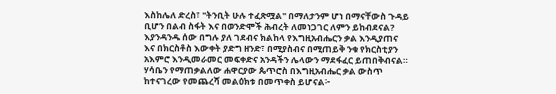እስከሌለ ድረስ፣ "ትንቢት ሁሉ ተፈጽሟል" በማለታንም ሆነ በማናቸውስ ጉዳይ ቢሆን በልብ ስፋት እና በወንድሞች ሕብረት ለመነጋገር ለምን ይከብደናል? እያንዳንዱ ሰው በግሉ ያለ ገደብና ክልከላ የእግዚአብሔርን ቃል እንዲያጠና እና በክርስቶስ እውቀት ያድግ ዘንድ፣ በሚያስብና በሚጠይቅ ንቁ የክርስቲያን አእምሮ እንዲመራመር መፍቀድና አንዳችን ሌላውን ማደፋፈር ይጠበቅብናል። ሃሳቤን የማጠቃልለው ሐዋርያው ጴጥሮስ በእግዚአብሔር ቃል ውስጥ ከተናገረው የመጨረሻ መልዕክቱ በመጥቀስ ይሆናል፦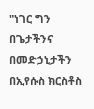"ነገር ግን በጌታችንና በመድኃኒታችን በኢየሱስ ክርስቶስ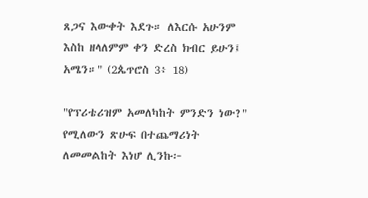ጸጋና እውቀት እደጉ። ለእርሱ አሁንም እስከ ዘላለምም ቀን ድረስ ክብር ይሁን፤ አሜን።" (2ጴጥሮስ 3፥ 18)

"የፕሪቴሪዝም አመለካከት ምንድን ነው?" የሚለውን ጽሁፍ በተጨማሪነት ለመመልከት እነሆ ሊንኩ፦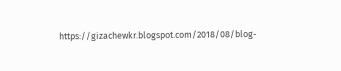https://gizachewkr.blogspot.com/2018/08/blog-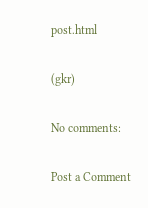post.html

(gkr)

No comments:

Post a Comment